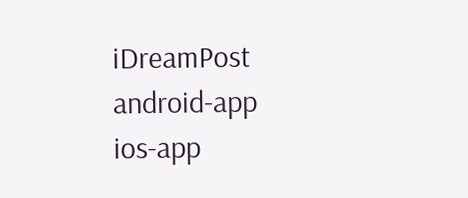iDreamPost
android-app
ios-app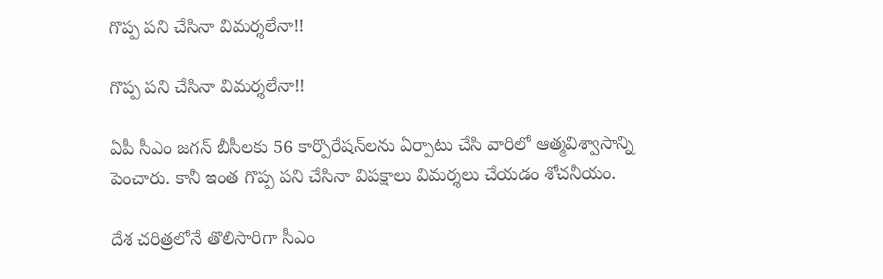గొప్ప పని చేసినా విమర్శలేనా!!

గొప్ప పని చేసినా విమర్శలేనా!!

ఏపీ సీఎం జగన్ బీసీలకు 56 కార్పొరేషన్‌లను ఏర్పాటు చేసి వారిలో ఆత్మవిశ్వాసాన్ని పెంచారు. కానీ ఇంత గొప్ప పని చేసినా విపక్షాలు విమర్శలు చేయడం శోచనీయం.

దేశ చరిత్రలోనే తొలిసారిగా సీఎం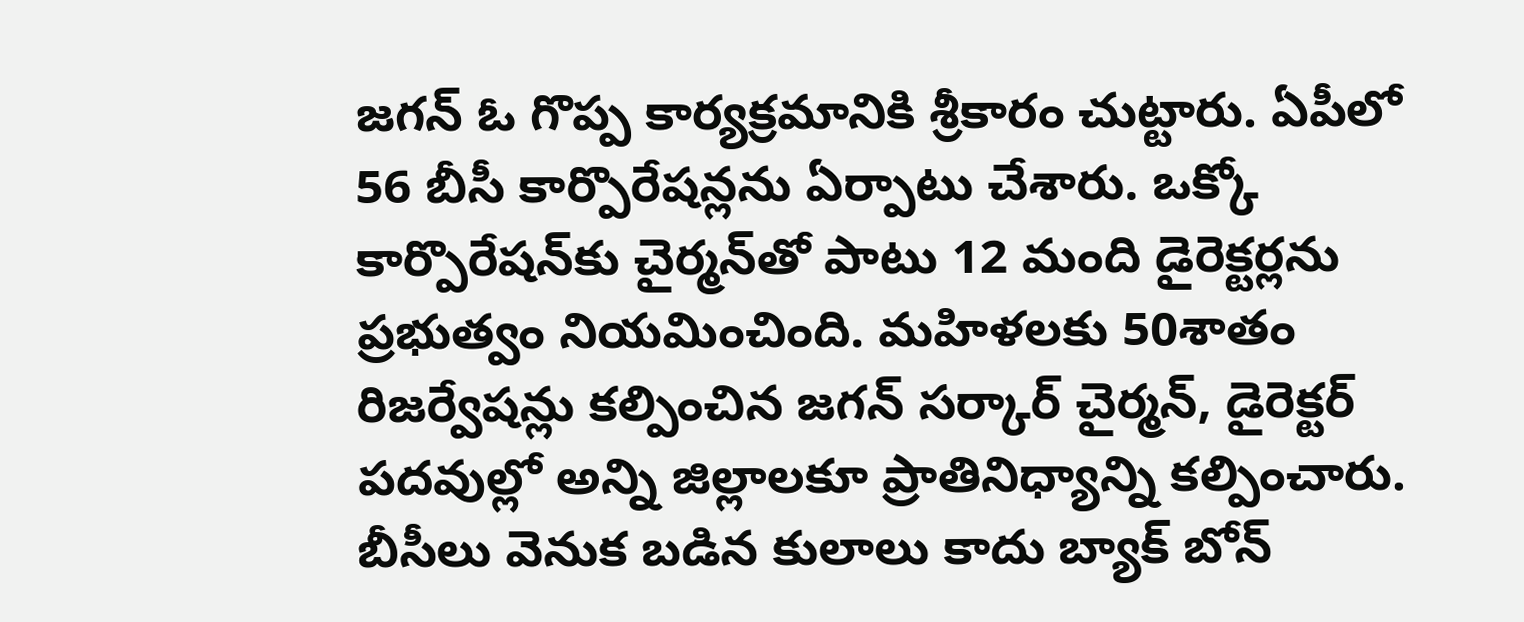జగన్ ఓ గొప్ప కార్యక్రమానికి శ్రీకారం చుట్టారు. ఏపీలో 56 బీసీ కార్పొరేషన్లను ఏర్పాటు చేశారు. ఒక్కో కార్పొరేషన్‌కు చైర్మన్‌తో పాటు 12 మంది డైరెక్టర్లను ప్రభుత్వం నియమించింది. మహిళలకు 50శాతం రిజర్వేషన్లు కల్పించిన జగన్ సర్కార్ చైర్మన్, డైరెక్టర్ పదవుల్లో అన్ని జిల్లాలకూ ప్రాతినిధ్యాన్ని కల్పించారు. బీసీలు వెనుక బడిన కులాలు కాదు బ్యాక్ బోన్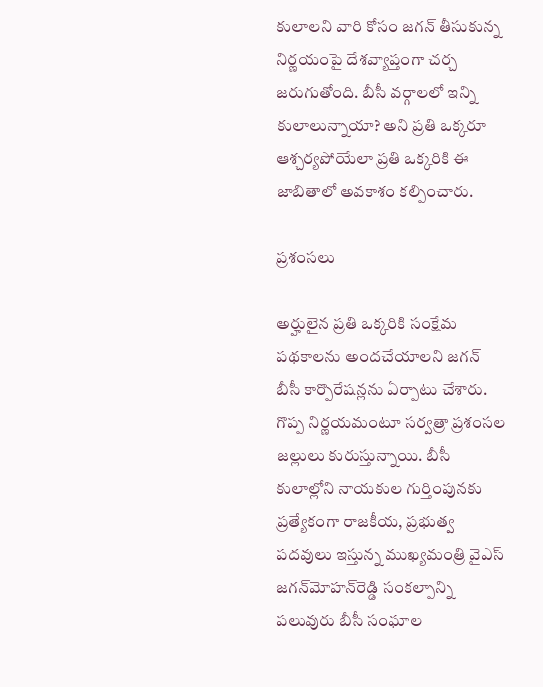కులాలని వారి కోసం జగన్ తీసుకున్న నిర్ణయంపై దేశవ్యాప్తంగా చర్చ జరుగుతోంది. బీసీ వర్గాలలో ఇన్ని కులాలున్నాయా? అని ప్రతి ఒక్కరూ ఆశ్చర్యపోయేలా ప్రతి ఒక్కరికి ఈ జాబితాలో అవకాశం కల్పించారు.

ప్రశంసలు

అర్హులైన ప్రతి ఒక్కరికి సంక్షేమ పథకాలను అందచేయాలని జగన్ బీసీ కార్పొరేషన్లను ఏర్పాటు చేశారు. గొప్ప నిర్ణయమంటూ సర్వత్రా ప్రశంసల జల్లులు కురుస్తున్నాయి. బీసీ కులాల్లోని నాయకుల గుర్తింపునకు ప్రత్యేకంగా రాజకీయ, ప్రభుత్వ పదవులు ఇస్తున్న ముఖ్యమంత్రి వైఎస్‌ జగన్‌మోహన్‌రెడ్డి సంకల్పాన్ని పలువురు బీసీ సంఘాల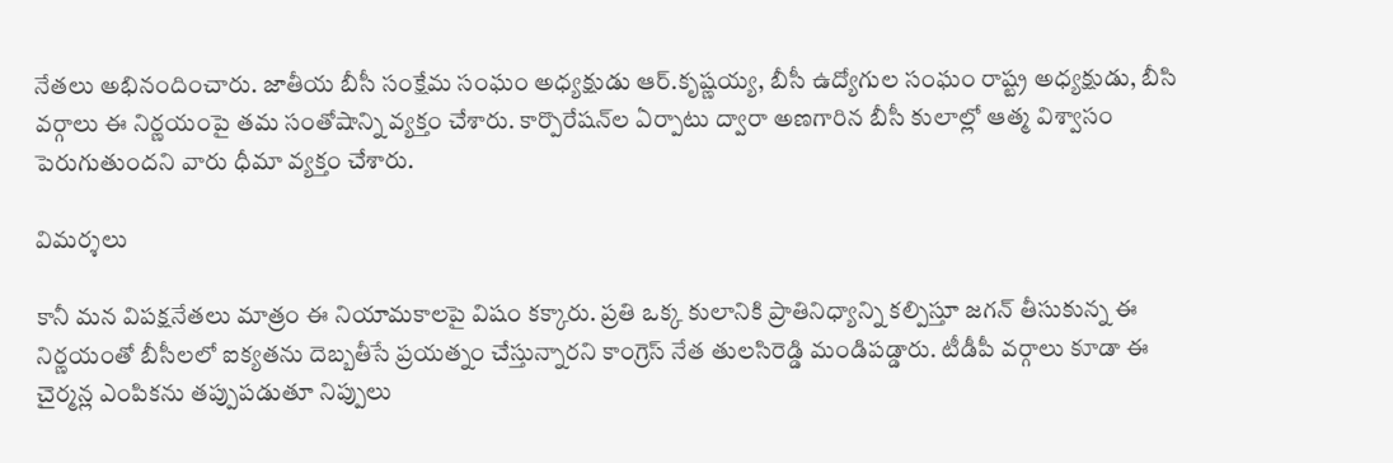నేతలు అభినందించారు. జాతీయ బీసీ సంక్షేమ సంఘం అధ్యక్షుడు ఆర్‌.కృష్ణయ్య, బీసీ ఉద్యోగుల సంఘం రాష్ట్ర అధ్యక్షుడు, బీసి వర్గాలు ఈ నిర్ణయంపై తమ సంతోషాన్ని వ్యక్తం చేశారు. కార్పొరేషన్‌ల ఏర్పాటు ద్వారా అణగారిన బీసీ కులాల్లో ఆత్మ విశ్వాసం పెరుగుతుందని వారు ధీమా వ్యక్తం చేశారు.

విమర్శలు

కానీ మన విపక్షనేతలు మాత్రం ఈ నియామకాలపై విషం కక్కారు. ప్రతి ఒక్క కులానికి ప్రాతినిధ్యాన్ని కల్పిస్తూ జగన్ తీసుకున్న ఈ నిర్ణయంతో బీసీలలో ఐక్యతను దెబ్బతీసే ప్రయత్నం చేస్తున్నారని కాంగ్రెస్ నేత తులసిరెడ్డి మండిపడ్డారు. టీడీపీ వర్గాలు కూడా ఈ చైర్మన్ల ఎంపికను తప్పుపడుతూ నిప్పులు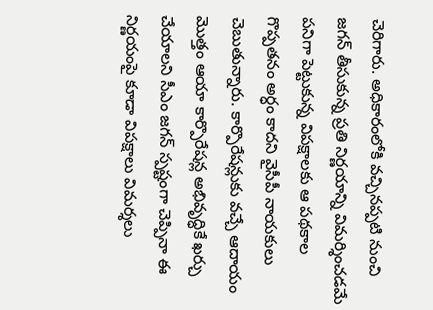చెరిగారు. అధికారంలోకి వచ్చినప్పటి నుంచి జగన్ తీసుకున్న ప్రతి నిర్ణయాన్ని విమర్శించడమే పనిగా పెట్టుకున్న విపక్షాలకు ఆ పథకాల గొప్పతనం అర్ధం కాదని వైసీపీ నాయకులు చెబుతున్నారు. కార్పొరేషన్లుకు వచ్చే ఆదాయం మొత్తం ఆయా కార్పొరేషన్ల అభివృద్ధికే ఖర్చు చేయాలని సీఎం జగన్ స్పష్టంగా చెప్పినా ఈ నిర్ణయంపై కూడా విపక్షాలు విమర్శలు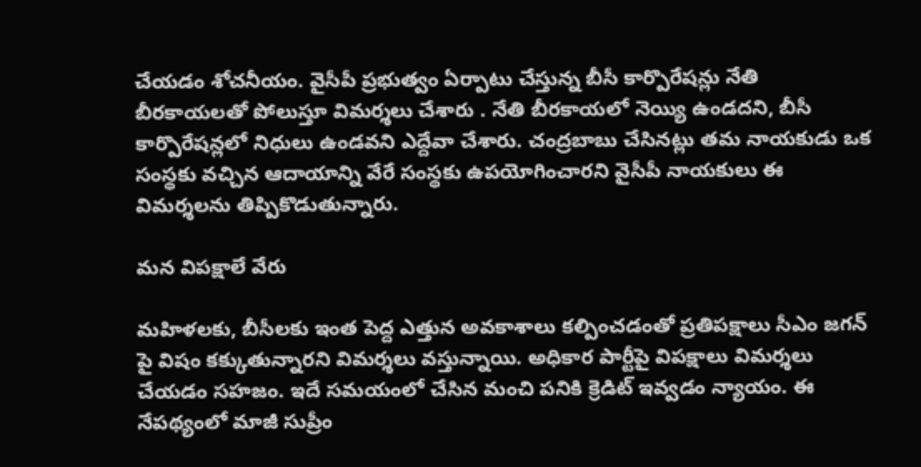చేయడం శోచనీయం. వైసీపీ ప్రభుత్వం ఏర్పాటు చేస్తున్న బీసీ కార్పొరేషన్లు నేతి బీరకాయలతో పోలుస్తూ విమర్శలు చేశారు . నేతి బీరకాయలో నెయ్యి ఉండదని, బీసీ కార్పొరేషన్లలో నిధులు ఉండవని ఎద్దేవా చేశారు. చంద్రబాబు చేసినట్లు తమ నాయకుడు ఒక సంస్థకు వచ్చిన ఆదాయాన్ని వేరే సంస్థకు ఉపయోగించారని వైసీపీ నాయకులు ఈ విమర్శలను తిప్పికొడుతున్నారు.

మన విపక్షాలే వేరు

మహిళలకు, బీసీలకు ఇంత పెద్ద ఎత్తున అవకాశాలు కల్పించడంతో ప్రతిపక్షాలు సీఎం జగన్ పై విషం కక్కుతున్నారని విమర్శలు వస్తున్నాయి. అధికార పార్టీపై విపక్షాలు విమర్శలు చేయడం సహజం. ఇదే సమయంలో చేసిన మంచి పనికి క్రెడిట్ ఇవ్వడం న్యాయం. ఈ నేపథ్యంలో మాజీ సుప్రీం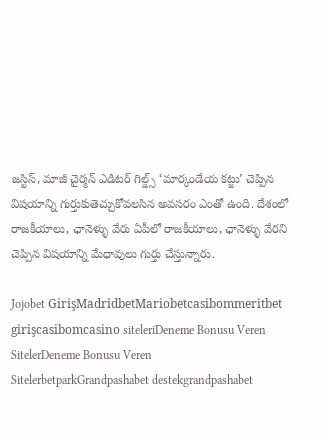జస్టిస్, మాజీ చైర్మన్ ఎడిటర్ గిల్డ్స్ ‘మార్కండేయ కట్జు’ చెప్పిన విషయాన్ని గుర్తుకుతెచ్చుకోవలసిన అవసరం ఎంతో ఉంది. దేశంలో రాజకీయాలు, ఛానెళ్ళు వేరు ఏపీలో రాజకీయాలు, ఛానెళ్ళు వేరని చెప్పిన విషయాన్ని మేధావులు గుర్తు చేస్తున్నారు.

Jojobet GirişMadridbetMariobetcasibommeritbet girişcasibomcasino siteleriDeneme Bonusu Veren SitelerDeneme Bonusu Veren SitelerbetparkGrandpashabet destekgrandpashabet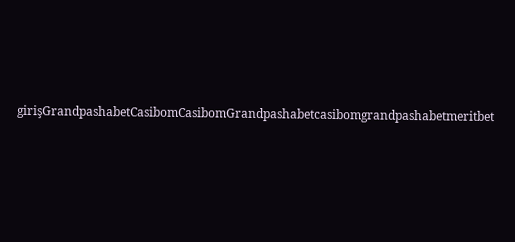girişGrandpashabetCasibomCasibomGrandpashabetcasibomgrandpashabetmeritbet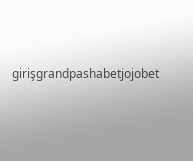girişgrandpashabetjojobet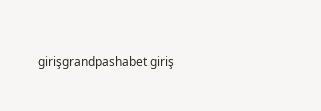girişgrandpashabet giriş